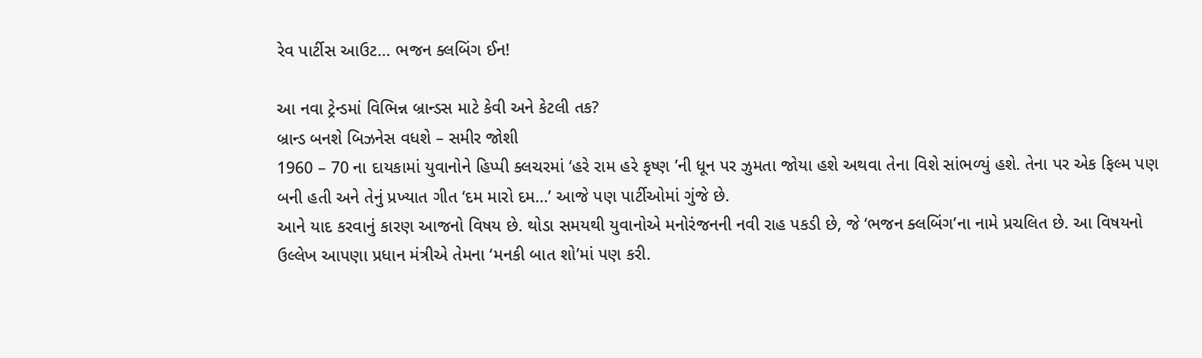રેવ પાર્ટીસ આઉટ… ભજન ક્લબિંગ ઈન!

આ નવા ટ્રેન્ડમાં વિભિન્ન બ્રાન્ડસ માટે કેવી અને કેટલી તક?
બ્રાન્ડ બનશે બિઝનેસ વધશે – સમીર જોશી
1960 – 70 ના દાયકામાં યુવાનોને હિપ્પી ક્લચરમાં ‘હરે રામ હરે કૃષ્ણ ’ની ધૂન પર ઝુમતા જોયા હશે અથવા તેના વિશે સાંભળ્યું હશે. તેના પર એક ફિલ્મ પણ બની હતી અને તેનું પ્રખ્યાત ગીત ‘દમ મારો દમ…’ આજે પણ પાર્ટીઓમાં ગુંજે છે.
આને યાદ કરવાનું કારણ આજનો વિષય છે. થોડા સમયથી યુવાનોએ મનોરંજનની નવી રાહ પકડી છે, જે ‘ભજન ક્લબિંગ’ના નામે પ્રચલિત છે. આ વિષયનો ઉલ્લેખ આપણા પ્રધાન મંત્રીએ તેમના ‘મનકી બાત શો’માં પણ કરી.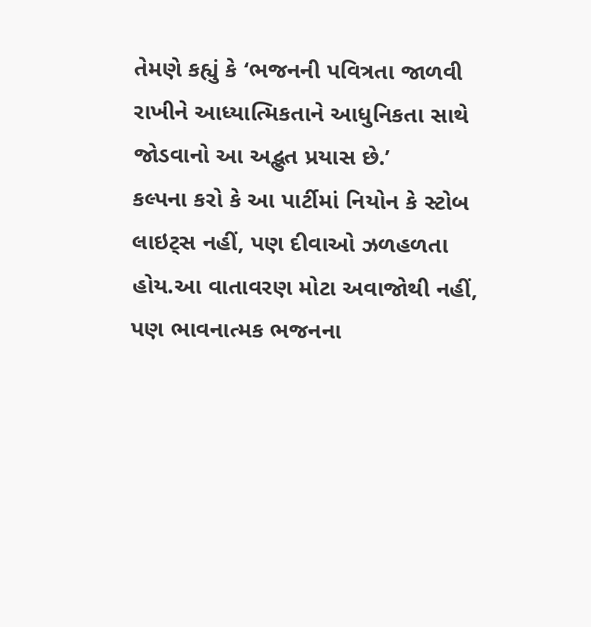તેમણે કહ્યું કે ‘ભજનની પવિત્રતા જાળવી રાખીને આધ્યાત્મિકતાને આધુનિકતા સાથે જોડવાનો આ અદ્ભુત પ્રયાસ છે.’
કલ્પના કરો કે આ પાર્ટીમાં નિયોન કે સ્ટોબ લાઇટ્સ નહીં, પણ દીવાઓ ઝળહળતા હોય.આ વાતાવરણ મોટા અવાજોથી નહીં, પણ ભાવનાત્મક ભજનના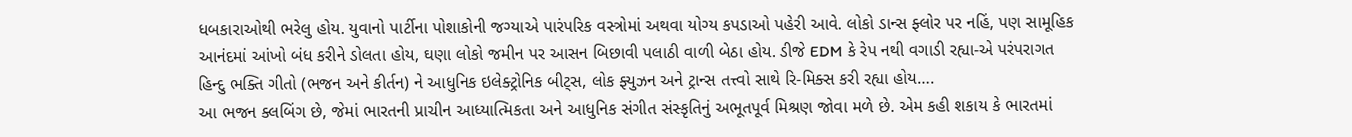ધબકારાઓથી ભરેલુ હોય. યુવાનો પાર્ટીના પોશાકોની જગ્યાએ પારંપરિક વસ્ત્રોમાં અથવા યોગ્ય કપડાઓ પહેરી આવે. લોકો ડાન્સ ફ્લોર પર નહિં, પણ સામૂહિક આનંદમાં આંખો બંધ કરીને ડોલતા હોય, ઘણા લોકો જમીન પર આસન બિછાવી પલાઠી વાળી બેઠા હોય. ડીજે EDM કે રેપ નથી વગાડી રહ્યા-એ પરંપરાગત હિન્દુ ભક્તિ ગીતો (ભજન અને કીર્તન) ને આધુનિક ઇલેક્ટ્રોનિક બીટ્સ, લોક ફ્યુઝન અને ટ્રાન્સ તત્ત્વો સાથે રિ-મિક્સ કરી રહ્યા હોય….
આ ભજન ક્લબિંગ છે, જેમાં ભારતની પ્રાચીન આધ્યાત્મિકતા અને આધુનિક સંગીત સંસ્કૃતિનું અભૂતપૂર્વ મિશ્રણ જોવા મળે છે. એમ કહી શકાય કે ભારતમાં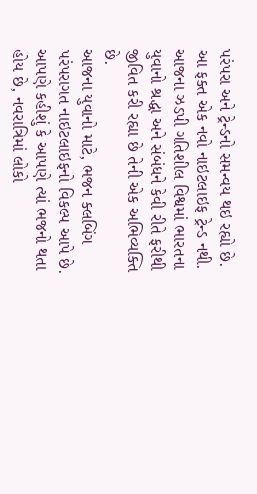પરંપરા અને ટ્રેન્ડનો સમન્વય થઇ રહ્યો છે. આ ફક્ત એક નવો નાઇટલાઇફ ટ્રેન્ડ નથી. આજના ઝડપી ગતિશીલ વિશ્વમાં ભારતના યુવાનો શ્રદ્ધા અને સંબંધને કેવી રીતે ફરીથી જીવિત કરી રહ્યા છે તેની એક અભિવ્યક્તિ છે.
આજના યુવાનો માટે, ભજન ક્લબિંગ પરંપરાગત નાઇટલાઇફનો વિકલ્પ આપે છે. આપણે કહીશું કે આપણે ત્યાં ભજનો થતા હોય છે, નવરાત્રિમાં લોકો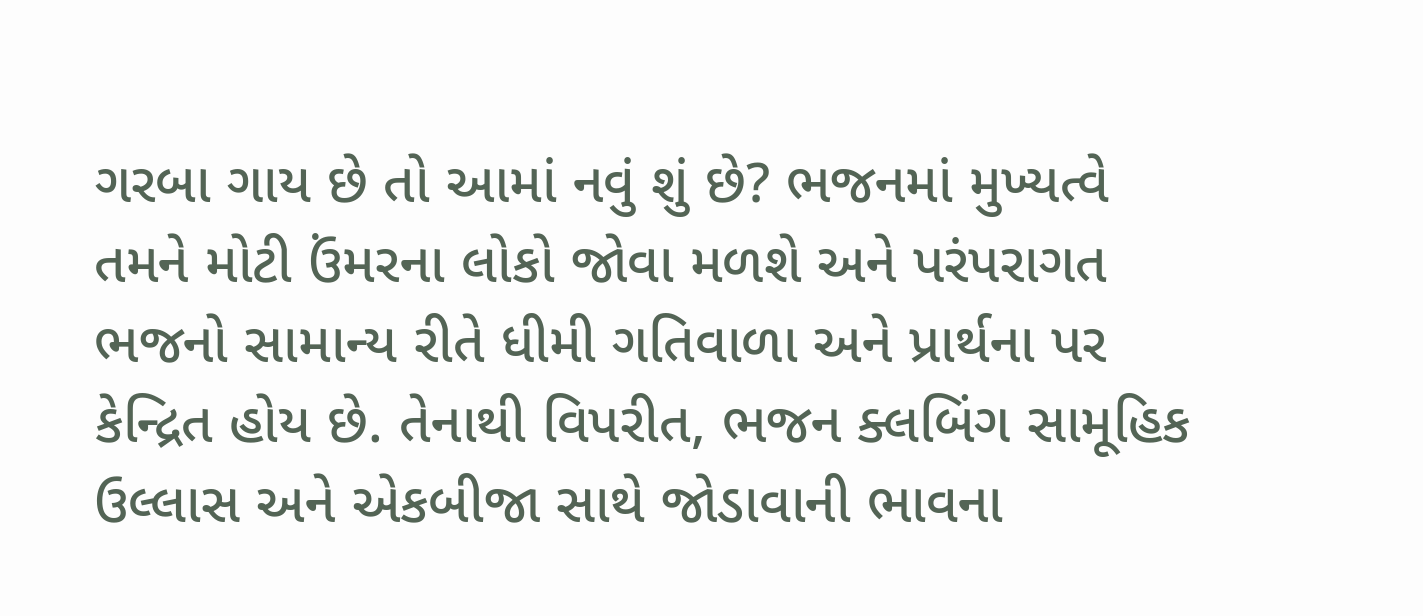ગરબા ગાય છે તો આમાં નવું શું છે? ભજનમાં મુખ્યત્વે તમને મોટી ઉંમરના લોકો જોવા મળશે અને પરંપરાગત ભજનો સામાન્ય રીતે ધીમી ગતિવાળા અને પ્રાર્થના પર કેન્દ્રિત હોય છે. તેનાથી વિપરીત, ભજન ક્લબિંગ સામૂહિક ઉલ્લાસ અને એકબીજા સાથે જોડાવાની ભાવના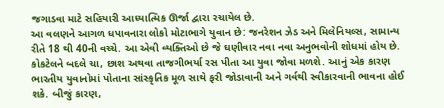જગાડવા માટે સહિયારી આધ્યાત્મિક ઊર્જા દ્વારા રચાયેલ છે.
આ વલણને આગળ ધપાવનારા લોકો મોટાભાગે યુવાન છે: જનરેશન ઝેડ અને મિલેનિયલ્સ, સામાન્ય રીતે 18 થી 40ની વચ્ચે. આ એવી વ્યક્તિઓ છે જે ઘણીવાર નવા નવા અનુભવોની શોધમાં હોય છે. કોકટેલને બદલે ચા, છાશ અથવા તાજગીભર્યા રસ પીતા આ યુવા જોવા મળશે. આનું એક કારણ ભારતીય યુવાનોમાં પોતાના સાંસ્કૃતિક મૂળ સાથે ફરી જોડાવાની અને ગર્વથી સ્વીકારવાની ભાવના હોઈ શકે. બીજું કારણ,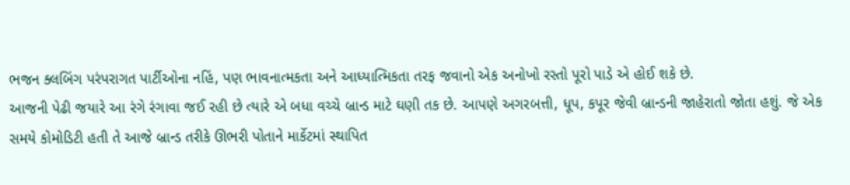ભજન ક્લબિંગ પરંપરાગત પાર્ટીઓના નહિં, પણ ભાવનાત્મકતા અને આધ્યાત્મિકતા તરફ જવાનો એક અનોખો રસ્તો પૂરો પાડે એ હોઈ શકે છે.
આજની પેઢી જયારે આ રંગે રંગાવા જઈ રહી છે ત્યારે એ બધા વચ્ચે બ્રાન્ડ માટે ઘણી તક છે. આપણે અગરબત્તી, ધૂપ, કપૂર જેવી બ્રાન્ડની જાહેરાતો જોતા હશું. જે એક સમયે કોમોડિટી હતી તે આજે બ્રાન્ડ તરીકે ઊભરી પોતાને માર્કેટમાં સ્થાપિત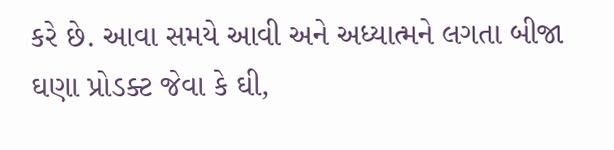કરે છે. આવા સમયે આવી અને અધ્યાત્મને લગતા બીજા ઘણા પ્રોડક્ટ જેવા કે ઘી,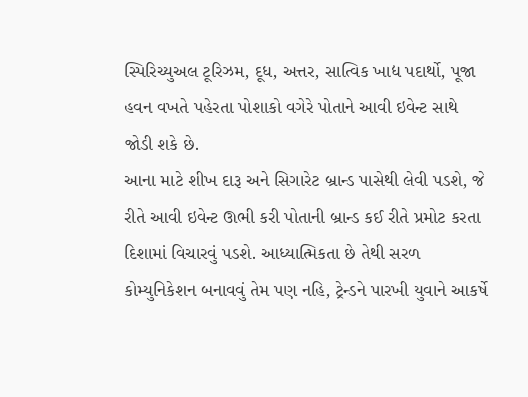સ્પિરિચ્યુઅલ ટૂરિઝમ, દૂધ, અત્તર, સાત્વિક ખાદ્ય પદાર્થો, પૂજા હવન વખતે પહેરતા પોશાકો વગેરે પોતાને આવી ઇવેન્ટ સાથે જોડી શકે છે.
આના માટે શીખ દારૂ અને સિગારેટ બ્રાન્ડ પાસેથી લેવી પડશે, જે રીતે આવી ઇવેન્ટ ઊભી કરી પોતાની બ્રાન્ડ કઈ રીતે પ્રમોટ કરતા દિશામાં વિચારવું પડશે. આધ્યાત્મિકતા છે તેથી સરળ કોમ્યુનિકેશન બનાવવું તેમ પણ નહિ, ટ્રેન્ડને પારખી યુવાને આકર્ષે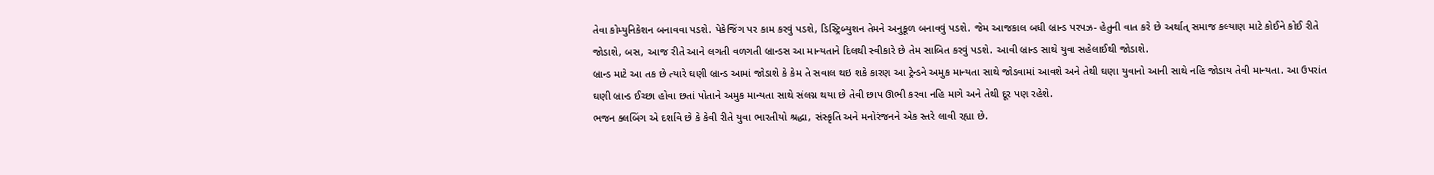તેવા કોમ્યુનિકેશન બનાવવા પડશે. પેકેજિંગ પર કામ કરવું પડશે, ડિસ્ટ્રિબ્યુશન તેમને અનુકૂળ બનાવવું પડશે. જેમ આજકાલ બધી બ્રાન્ડ પરપઝ- હેતુની વાત કરે છે અર્થાત્ સમાજ કલ્યાણ માટે કોઈને કોઈ રીતે જોડાશે, બસ, આજ રીતે આને લગતી વળગતી બ્રાન્ડસ આ માન્યતાને દિલથી સ્વીકારે છે તેમ સાબિત કરવું પડશે. આવી બ્રાન્ડ સાથે યુવા સહેલાઈથી જોડાશે.
બ્રાન્ડ માટે આ તક છે ત્યારે ઘણી બ્રાન્ડ આમાં જોડાશે કે કેમ તે સવાલ થઇ શકે કારણ આ ટ્રેન્ડને અમુક માન્યતા સાથે જોડવામાં આવશે અને તેથી ઘણા યુવાનો આની સાથે નહિ જોડાય તેવી માન્યતા. આ ઉપરાંત ઘણી બ્રાન્ડ ઈચ્છા હોવા છતાં પોતાને અમુક માન્યતા સાથે સંલગ્ન થયા છે તેવી છાપ ઊભી કરવા નહિ માગે અને તેથી દૂર પણ રહેશે.
ભજન ક્લબિંગ એ દર્શાવે છે કે કેવી રીતે યુવા ભારતીયો શ્રદ્ધા, સંસ્કૃતિ અને મનોરંજનને એક સ્તરે લાવી રહ્યા છે.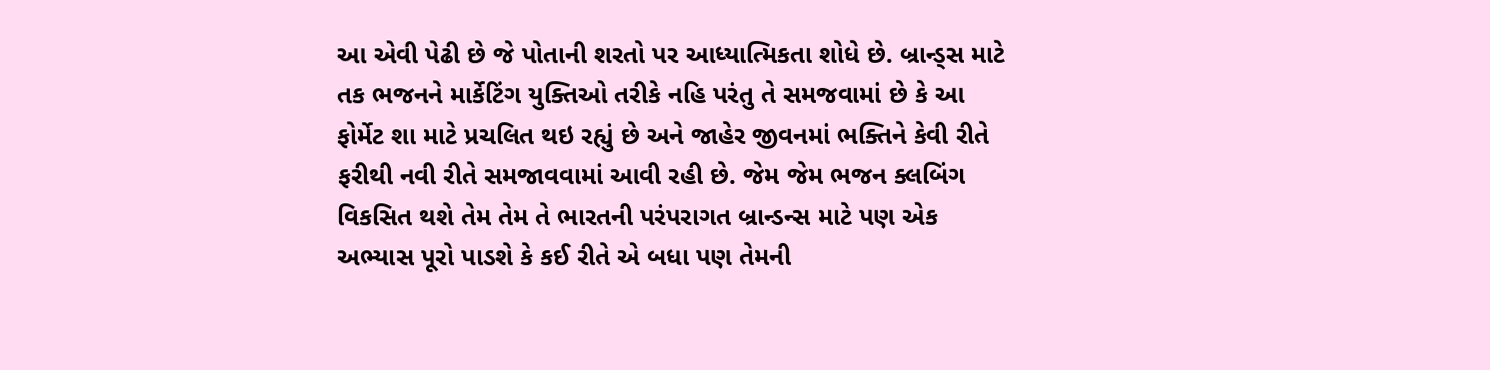આ એવી પેઢી છે જે પોતાની શરતો પર આધ્યાત્મિકતા શોધે છે. બ્રાન્ડ્સ માટે તક ભજનને માર્કેટિંગ યુક્તિઓ તરીકે નહિ પરંતુ તે સમજવામાં છે કે આ ફોર્મેટ શા માટે પ્રચલિત થઇ રહ્યું છે અને જાહેર જીવનમાં ભક્તિને કેવી રીતે ફરીથી નવી રીતે સમજાવવામાં આવી રહી છે. જેમ જેમ ભજન ક્લબિંગ વિકસિત થશે તેમ તેમ તે ભારતની પરંપરાગત બ્રાન્ડન્સ માટે પણ એક અભ્યાસ પૂરો પાડશે કે કઈ રીતે એ બધા પણ તેમની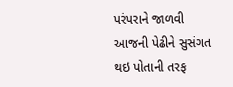પરંપરાને જાળવી આજની પેઢીને સુસંગત થઇ પોતાની તરફ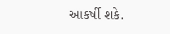આકર્ષી શકે.